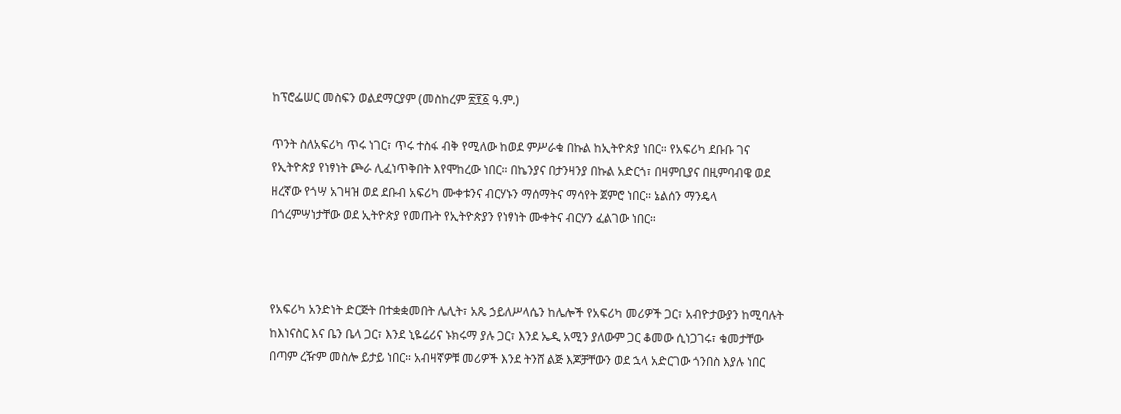ከፕሮፌሠር መስፍን ወልደማርያም (መስከረም ፳፻፩ ዓ.ም.)

ጥንት ስለአፍሪካ ጥሩ ነገር፣ ጥሩ ተስፋ ብቅ የሚለው ከወደ ምሥራቁ በኩል ከኢትዮጵያ ነበር። የአፍሪካ ደቡቡ ገና የኢትዮጵያ የነፃነት ጮራ ሊፈነጥቅበት እየሞከረው ነበር። በኬንያና በታንዛንያ በኩል አድርጎ፣ በዛምቢያና በዚምባብዌ ወደ ዘረኛው የጎሣ አገዛዝ ወደ ደቡብ አፍሪካ ሙቀቱንና ብርሃኑን ማሰማትና ማሳየት ጀምሮ ነበር። ኔልሰን ማንዴላ በጎረምሣነታቸው ወደ ኢትዮጵያ የመጡት የኢትዮጵያን የነፃነት ሙቀትና ብርሃን ፈልገው ነበር።



የአፍሪካ አንድነት ድርጅት በተቋቋመበት ሌሊት፣ አጼ ኃይለሥላሴን ከሌሎች የአፍሪካ መሪዎች ጋር፣ አብዮታውያን ከሚባሉት ከእነናስር እና ቤን ቤላ ጋር፣ እንደ ኒዬሬሪና ኑክሩማ ያሉ ጋር፣ እንደ ኤዲ አሚን ያለውም ጋር ቆመው ሲነጋገሩ፣ ቁመታቸው በጣም ረዥም መስሎ ይታይ ነበር። አብዛኛዎቹ መሪዎች እንደ ትንሸ ልጅ እጆቻቸውን ወደ ኋላ አድርገው ጎንበስ እያሉ ነበር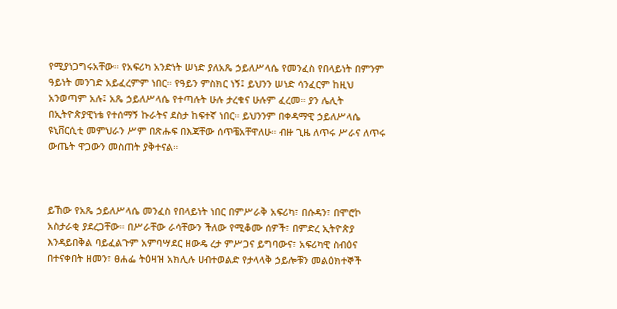የሚያነጋግሩአቸው። የአፍሪካ አንድነት ሠነድ ያለአጼ ኃይለሥላሴ የመንፈስ የበላይነት በምንም ዓይነት መንገድ አይፈረምም ነበር። የዓይን ምስክር ነኝ፤ ይህንን ሠነድ ሳንፈርም ከዚህ አንወጣም አሉ፤ አጼ ኃይለሥላሴ የተጣሉት ሁሉ ታረቁና ሁሉም ፈረመ። ያን ሌሊት በኢትዮጵያዊነቴ የተሰማኝ ኩራትና ደስታ ከፍተኛ ነበር። ይህንንም በቀዳማዊ ኃይለሥላሴ ዩኒቨርሲቲ መምህራን ሥም በጽሑፍ በእጃቸው ሰጥቼአቸዋለሁ። ብዙ ጊዜ ለጥሩ ሥራና ለጥሩ ውጤት ዋጋውን መስጠት ያቅተናል።



ይኸው የአጼ ኃይለሥላሴ መንፈስ የበላይነት ነበር በምሥራቅ አፍሪካ፣ በሱዳን፣ በሞሮኮ አስታራቂ ያደረጋቸው። በሥራቸው ራሳቸውን ችለው የሚቆሙ ሰዎች፣ በምድረ ኢትዮጵያ እንዳይበቅል ባይፈልጉም አምባሣደር ዘውዴ ረታ ምሥጋና ይግባውና፣ አፍሪካዊ ስብዕና በተናቀበት ዘመን፣ ፀሐፌ ትዕዛዝ አክሊሉ ሀብተወልድ የታላላቅ ኃይሎቹን መልዕክተኞች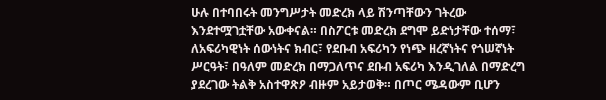ሁሉ በተባበሩት መንግሥታት መድረክ ላይ ሽንጣቸውን ገትረው እንደተሟገቷቸው አውቀናል። በስፖርቱ መድረክ ደግሞ ይድነታቸው ተሰማ፣ ለአፍሪካዊነት ሰውነትና ክብር፣ የደቡብ አፍሪካን የነጭ ዘረኛነትና የጎሠኛነት ሥርዓት፣ በዓለም መድረክ በማጋለጥና ደቡብ አፍሪካ እንዲገለል በማድረግ ያደረገው ትልቅ አስተዋጽዖ ብዙም አይታወቅ። በጦር ሜዳውም ቢሆን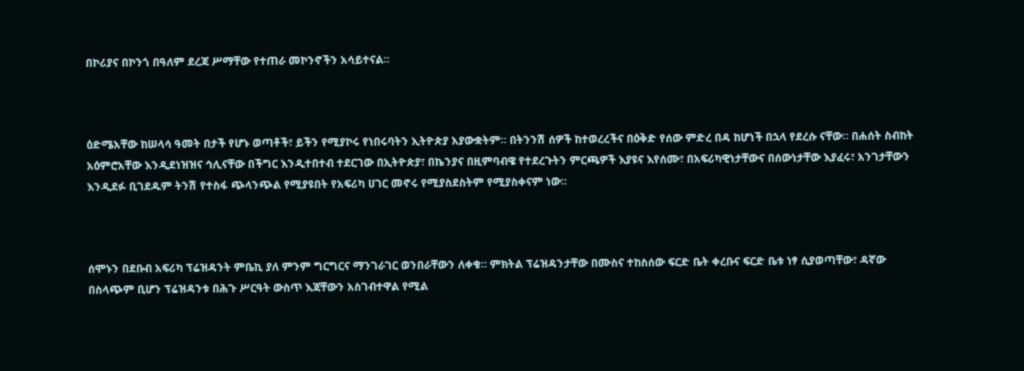በኮሪያና በኮንጎ በዓለም ደረጃ ሥማቸው የተጠራ መኮንኖችን አሳይተናል።



ዕድሜአቸው ከሠላሳ ዓመት በታች የሆኑ ወጣቶች፣ ይችን የሚያኮሩ የነበሩባትን ኢትዮጵያ አያውቋትም። በትንንሽ ሰዎች ከተወረረችና በዕቅድ የሰው ምድረ በዳ ከሆነች በኋላ የደረሱ ናቸው። በሐሰት ስብከት አዕምሮአቸው እንዲደነዝዝና ኅሊናቸው በችግር እንዲተበተብ ተደርገው በኢትዮጵያ፣ በኬንያና በዚምባብዌ የተደረጉትን ምርጫዎች እያዩና እየሰሙ፣ በአፍሪካዊነታቸውና በሰውነታቸው እያፈሩ፣ አንገታቸውን እንዲደፉ ቢገደዱም ትንሽ የተስፋ ጭላንጭል የሚያዩበት የአፍሪካ ሀገር መኖሩ የሚያስደስትም የሚያስቀናም ነው።



ሰሞኑን በደቡብ አፍሪካ ፕሬዝዳንት ምቤኪ ያለ ምንም ግርግርና ማንገራገር ወንበራቸውን ለቀቁ። ምክትል ፕሬዝዳንታቸው በሙስና ተከስሰው ፍርድ ቤት ቀረቡና ፍርድ ቤቱ ነፃ ሲያወጣቸው፣ ዳኛው በስላጭም ቢሆን ፕሬዝዳንቱ በሕጉ ሥርዓት ውስጥ እጃቸውን አስገብተዋል የሚል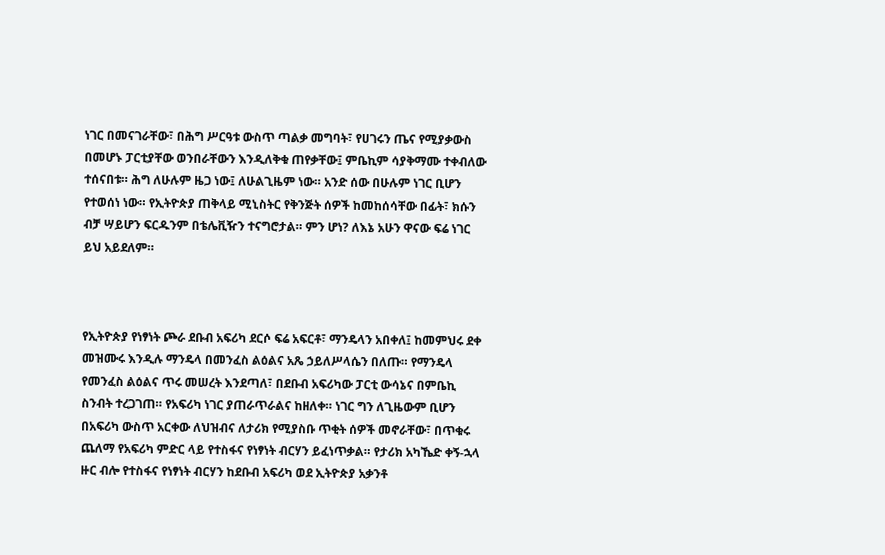ነገር በመናገራቸው፣ በሕግ ሥርዓቱ ውስጥ ጣልቃ መግባት፣ የሀገሩን ጤና የሚያቃውስ በመሆኑ ፓርቲያቸው ወንበራቸውን እንዲለቅቁ ጠየቃቸው፤ ምቤኪም ሳያቅማሙ ተቀብለው ተሰናበቱ። ሕግ ለሁሉም ዜጋ ነው፤ ለሁልጊዜም ነው። አንድ ሰው በሁሉም ነገር ቢሆን የተወሰነ ነው። የኢትዮጵያ ጠቅላይ ሚኒስትር የቅንጅት ሰዎች ከመከሰሳቸው በፊት፣ ክሱን ብቻ ሣይሆን ፍርዱንም በቴሌቪዥን ተናግሮታል። ምን ሆነ? ለእኔ አሁን ዋናው ፍሬ ነገር ይህ አይደለም።



የኢትዮጵያ የነፃነት ጮራ ደቡብ አፍሪካ ደርሶ ፍሬ አፍርቶ፣ ማንዴላን አበቀለ፤ ከመምህሩ ደቀ መዝሙሩ እንዲሉ ማንዴላ በመንፈስ ልዕልና አጼ ኃይለሥላሴን በለጡ። የማንዴላ የመንፈስ ልዕልና ጥሩ መሠረት እንደጣለ፣ በደቡብ አፍሪካው ፓርቲ ውሳኔና በምቤኪ ስንብት ተረጋገጠ። የአፍሪካ ነገር ያጠራጥራልና ከዘለቀ። ነገር ግን ለጊዜውም ቢሆን በአፍሪካ ውስጥ አርቀው ለህዝብና ለታሪክ የሚያስቡ ጥቂት ሰዎች መኖራቸው፣ በጥቁሩ ጨለማ የአፍሪካ ምድር ላይ የተስፋና የነፃነት ብርሃን ይፈነጥቃል። የታሪክ አካኼድ ቀኝ-ኋላ ዙር ብሎ የተስፋና የነፃነት ብርሃን ከደቡብ አፍሪካ ወደ ኢትዮጵያ አቃንቶ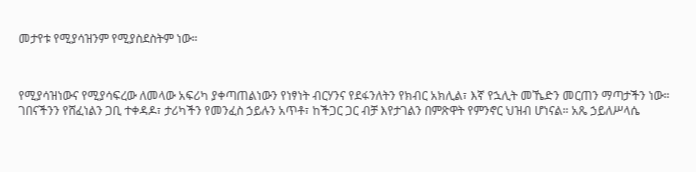መታየቱ የሚያሳዝንም የሚያስደስትም ነው።



የሚያሳዝነውና የሚያሳፍረው ለመላው አፍሪካ ያቀጣጠልነውን የነፃነት ብርሃንና የደፋንለትን የክብር አክሊል፣ እኛ የኋሊት መኼድን መርጠን ማጣታችን ነው። ገበናችንን የሸፈነልን ጋቢ ተቀዳዶ፣ ታሪካችን የመንፈስ ኃይሉን አጥቶ፣ ከችጋር ጋር ብቻ እየታገልን በምጽዋት የምንኖር ህዝብ ሆነናል። አጼ ኃይለሥላሴ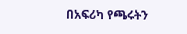በአፍሪካ የጫሩትን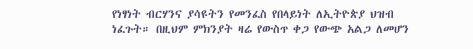የነፃነት ብርሃንና ያሳዩትን የመንፈስ የበላይነት ለኢትዮጵያ ህዝብ ነፈጉት። በዚህም ምክንያት ዛሬ የውስጥ ቀጋ የውጭ አልጋ ለመሆን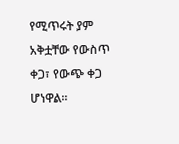የሚጥሩት ያም አቅቷቸው የውስጥ ቀጋ፣ የውጭ ቀጋ ሆነዋል።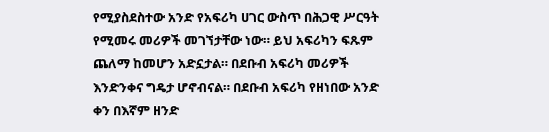የሚያስደስተው አንድ የአፍሪካ ሀገር ውስጥ በሕጋዊ ሥርዓት የሚመሩ መሪዎች መገኘታቸው ነው። ይህ አፍሪካን ፍጹም ጨለማ ከመሆን አድኗታል። በደቡብ አፍሪካ መሪዎች እንድንቀና ግዴታ ሆኖብናል። በደቡብ አፍሪካ የዘነበው አንድ ቀን በእኛም ዘንድ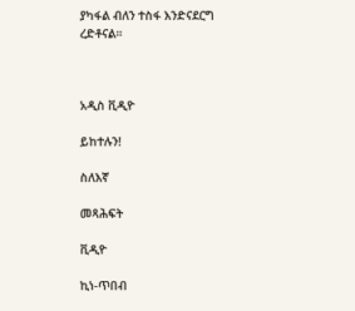ያካፋል ብለን ተስፋ እንድናደርግ ረድቶናል።



አዲስ ቪዲዮ

ይከተሉን!

ስለእኛ

መጻሕፍት

ቪዲዮ

ኪነ-ጥበብ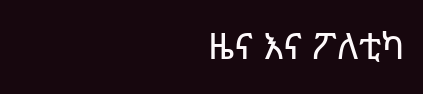ዜና እና ፖለቲካ